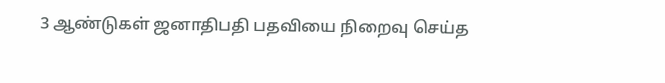3 ஆண்டுகள் ஜனாதிபதி பதவியை நிறைவு செய்த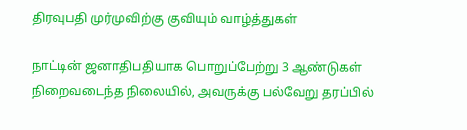திரவுபதி முர்முவிற்கு குவியும் வாழ்த்துகள்

நாட்டின் ஜனாதிபதியாக பொறுப்பேற்று 3 ஆண்டுகள் நிறைவடைந்த நிலையில், அவருக்கு பல்வேறு தரப்பில்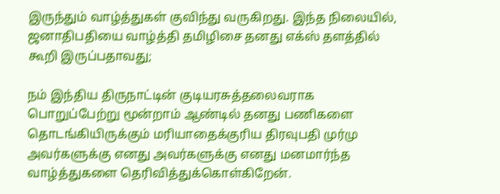இருந்தும் வாழ்த்துகள் குவிந்து வருகிறது. இந்த நிலையில், ஜனாதிபதியை வாழ்த்தி தமிழிசை தனது எக்ஸ் தளத்தில் கூறி இருப்பதாவது;

நம் இந்திய திருநாட்டின் குடியரசுத்தலைவராக பொறுப்பேற்று மூன்றாம் ஆண்டில் தனது பணிகளை தொடங்கியிருக்கும் மரியாதைக்குரிய திரவுபதி முர்மு அவர்களுக்கு எனது அவர்களுக்கு எனது மனமார்ந்த வாழ்த்துகளை தெரிவித்துக்கொள்கிறேன்.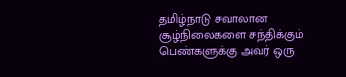தமிழ்நாடு சவாலான சூழ்நிலைகளை சந்திக்கும் பெண்களுக்கு அவர் ஒரு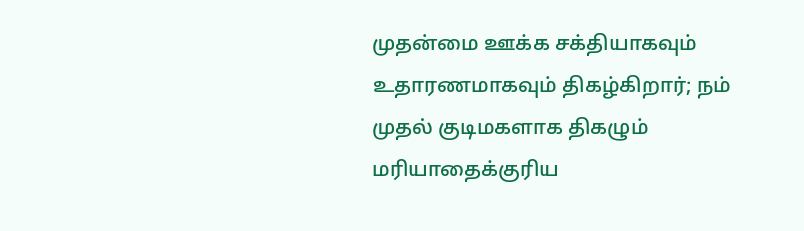முதன்மை ஊக்க சக்தியாகவும் உதாரணமாகவும் திகழ்கிறார்; நம் முதல் குடிமகளாக திகழும் மரியாதைக்குரிய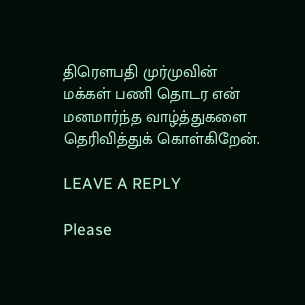திரௌபதி முர்முவின் மக்கள் பணி தொடர என் மனமார்ந்த வாழ்த்துகளை தெரிவித்துக் கொள்கிறேன்.

LEAVE A REPLY

Please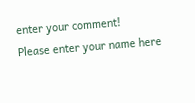enter your comment!
Please enter your name here